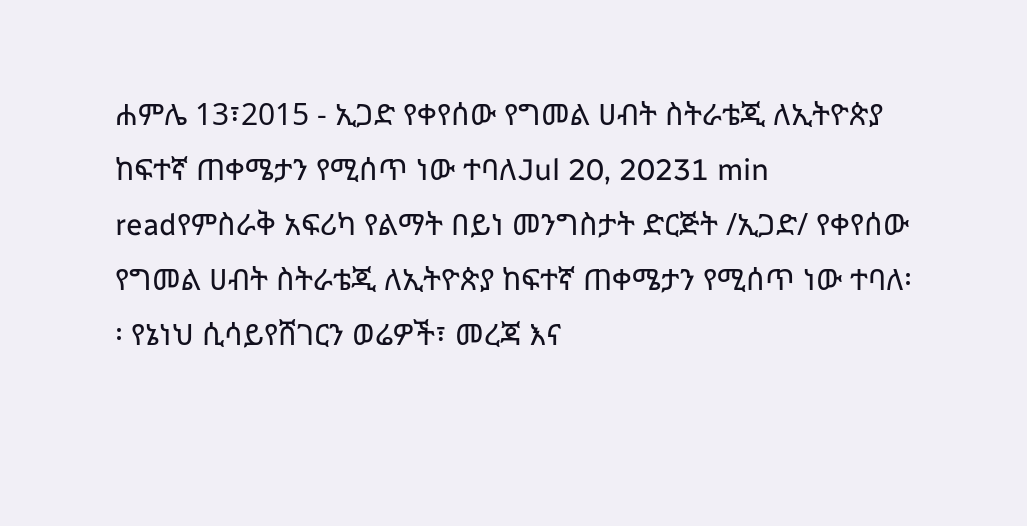ሐምሌ 13፣2015 - ኢጋድ የቀየሰው የግመል ሀብት ስትራቴጂ ለኢትዮጵያ ከፍተኛ ጠቀሜታን የሚሰጥ ነው ተባለJul 20, 20231 min readየምስራቅ አፍሪካ የልማት በይነ መንግስታት ድርጅት /ኢጋድ/ የቀየሰው የግመል ሀብት ስትራቴጂ ለኢትዮጵያ ከፍተኛ ጠቀሜታን የሚሰጥ ነው ተባለ፡፡ የኔነህ ሲሳይየሸገርን ወሬዎች፣ መረጃ እና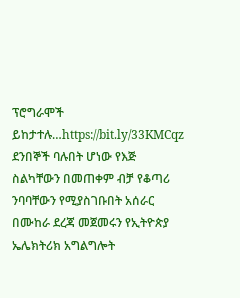ፕሮግራሞች ይከታተሉ…https://bit.ly/33KMCqz
ደንበኞች ባሉበት ሆነው የእጅ ስልካቸውን በመጠቀም ብቻ የቆጣሪ ንባባቸውን የሚያስገቡበት አሰራር በሙከራ ደረጃ መጀመሩን የኢትዮጵያ ኤሌክትሪክ አግልግሎት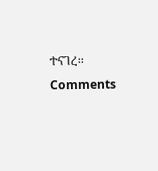ተናገረ፡፡
Comments